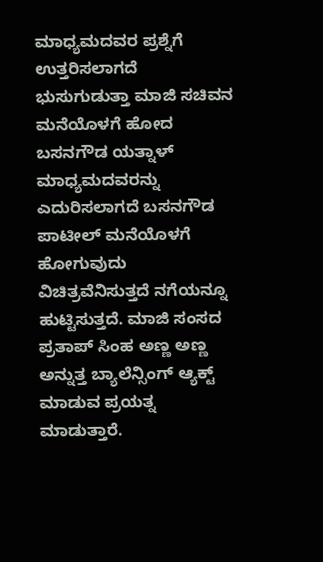ಮಾಧ್ಯಮದವರ ಪ್ರಶ್ನೆಗೆ ಉತ್ತರಿಸಲಾಗದೆ ಭುಸುಗುಡುತ್ತಾ ಮಾಜಿ ಸಚಿವನ ಮನೆಯೊಳಗೆ ಹೋದ ಬಸನಗೌಡ ಯತ್ನಾಳ್
ಮಾಧ್ಯಮದವರನ್ನು ಎದುರಿಸಲಾಗದೆ ಬಸನಗೌಡ ಪಾಟೀಲ್ ಮನೆಯೊಳಗೆ ಹೋಗುವುದು ವಿಚಿತ್ರವೆನಿಸುತ್ತದೆ ನಗೆಯನ್ನೂ ಹುಟ್ಟಿಸುತ್ತದೆ. ಮಾಜಿ ಸಂಸದ ಪ್ರತಾಪ್ ಸಿಂಹ ಅಣ್ಣ ಅಣ್ಣ ಅನ್ನುತ್ತ ಬ್ಯಾಲೆನ್ಸಿಂಗ್ ಆ್ಯಕ್ಟ್ ಮಾಡುವ ಪ್ರಯತ್ನ ಮಾಡುತ್ತಾರೆ.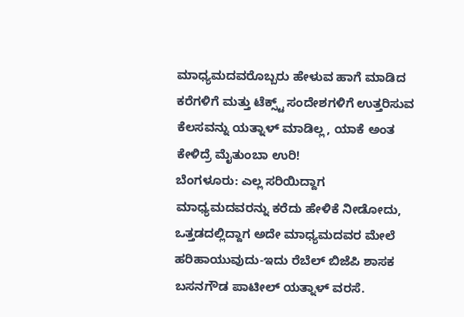ಮಾಧ್ಯಮದವರೊಬ್ಬರು ಹೇಳುವ ಹಾಗೆ ಮಾಡಿದ ಕರೆಗಳಿಗೆ ಮತ್ತು ಟೆಕ್ಸ್ಟ್ ಸಂದೇಶಗಳಿಗೆ ಉತ್ತರಿಸುವ ಕೆಲಸವನ್ನು ಯತ್ನಾಳ್ ಮಾಡಿಲ್ಲ, ಯಾಕೆ ಅಂತ ಕೇಳಿದ್ರೆ ಮೈತುಂಬಾ ಉರಿ!
ಬೆಂಗಳೂರು: ಎಲ್ಲ ಸರಿಯಿದ್ದಾಗ ಮಾಧ್ಯಮದವರನ್ನು ಕರೆದು ಹೇಳಿಕೆ ನೀಡೋದು, ಒತ್ತಡದಲ್ಲಿದ್ದಾಗ ಅದೇ ಮಾಧ್ಯಮದವರ ಮೇಲೆ ಹರಿಹಾಯುವುದು-ಇದು ರೆಬೆಲ್ ಬಿಜೆಪಿ ಶಾಸಕ ಬಸನಗೌಡ ಪಾಟೀಲ್ ಯತ್ನಾಳ್ ವರಸೆ.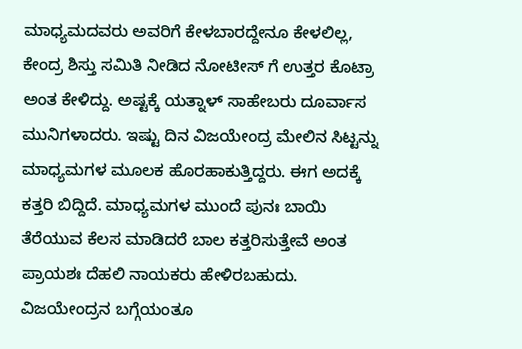ಮಾಧ್ಯಮದವರು ಅವರಿಗೆ ಕೇಳಬಾರದ್ದೇನೂ ಕೇಳಲಿಲ್ಲ, ಕೇಂದ್ರ ಶಿಸ್ತು ಸಮಿತಿ ನೀಡಿದ ನೋಟೀಸ್ ಗೆ ಉತ್ತರ ಕೊಟ್ರಾ ಅಂತ ಕೇಳಿದ್ದು. ಅಷ್ಟಕ್ಕೆ ಯತ್ನಾಳ್ ಸಾಹೇಬರು ದೂರ್ವಾಸ ಮುನಿಗಳಾದರು. ಇಷ್ಟು ದಿನ ವಿಜಯೇಂದ್ರ ಮೇಲಿನ ಸಿಟ್ಟನ್ನು ಮಾಧ್ಯಮಗಳ ಮೂಲಕ ಹೊರಹಾಕುತ್ತಿದ್ದರು. ಈಗ ಅದಕ್ಕೆ ಕತ್ತರಿ ಬಿದ್ದಿದೆ. ಮಾಧ್ಯಮಗಳ ಮುಂದೆ ಪುನಃ ಬಾಯಿ ತೆರೆಯುವ ಕೆಲಸ ಮಾಡಿದರೆ ಬಾಲ ಕತ್ತರಿಸುತ್ತೇವೆ ಅಂತ ಪ್ರಾಯಶಃ ದೆಹಲಿ ನಾಯಕರು ಹೇಳಿರಬಹುದು. ವಿಜಯೇಂದ್ರನ ಬಗ್ಗೆಯಂತೂ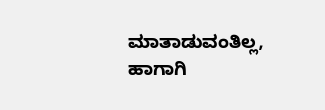ಮಾತಾಡುವಂತಿಲ್ಲ, ಹಾಗಾಗಿ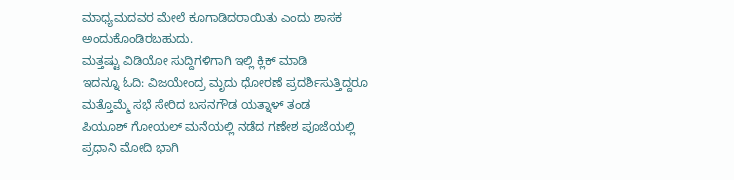ಮಾಧ್ಯಮದವರ ಮೇಲೆ ಕೂಗಾಡಿದರಾಯಿತು ಎಂದು ಶಾಸಕ ಅಂದುಕೊಂಡಿರಬಹುದು.
ಮತ್ತಷ್ಟು ವಿಡಿಯೋ ಸುದ್ದಿಗಳಿಗಾಗಿ ಇಲ್ಲಿ ಕ್ಲಿಕ್ ಮಾಡಿ
ಇದನ್ನೂ ಓದಿ: ವಿಜಯೇಂದ್ರ ಮೃದು ಧೋರಣೆ ಪ್ರದರ್ಶಿಸುತ್ತಿದ್ದರೂ ಮತ್ತೊಮ್ಮೆ ಸಭೆ ಸೇರಿದ ಬಸನಗೌಡ ಯತ್ನಾಳ್ ತಂಡ
ಪಿಯೂಶ್ ಗೋಯಲ್ ಮನೆಯಲ್ಲಿ ನಡೆದ ಗಣೇಶ ಪೂಜೆಯಲ್ಲಿ ಪ್ರಧಾನಿ ಮೋದಿ ಭಾಗಿ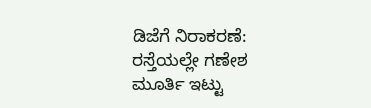ಡಿಜೆಗೆ ನಿರಾಕರಣೆ: ರಸ್ತೆಯಲ್ಲೇ ಗಣೇಶ ಮೂರ್ತಿ ಇಟ್ಟು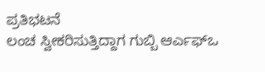ಪ್ರತಿಭಟನೆ
ಲಂಚ ಸ್ವೀಕರಿಸುತ್ತಿದ್ದಾಗ ಗುಬ್ಬಿ ಆರ್ಎಫ್ಒ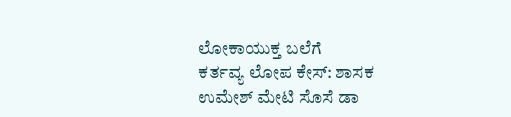ಲೋಕಾಯುಕ್ತ ಬಲೆಗೆ
ಕರ್ತವ್ಯ ಲೋಪ ಕೇಸ್: ಶಾಸಕ ಉಮೇಶ್ ಮೇಟಿ ಸೊಸೆ ಡಾ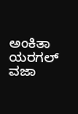ಅಂಕಿತಾ ಯರಗಲ್ ವಜಾ